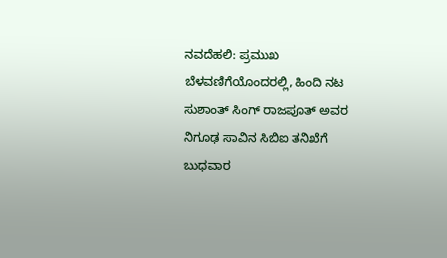ನವದೆಹಲಿ: ಪ್ರಮುಖ ಬೆಳವಣಿಗೆಯೊಂದರಲ್ಲಿ, ಹಿಂದಿ ನಟ ಸುಶಾಂತ್ ಸಿಂಗ್ ರಾಜಪೂತ್ ಅವರ ನಿಗೂಢ ಸಾವಿನ ಸಿಬಿಐ ತನಿಖೆಗೆ ಬುಧವಾರ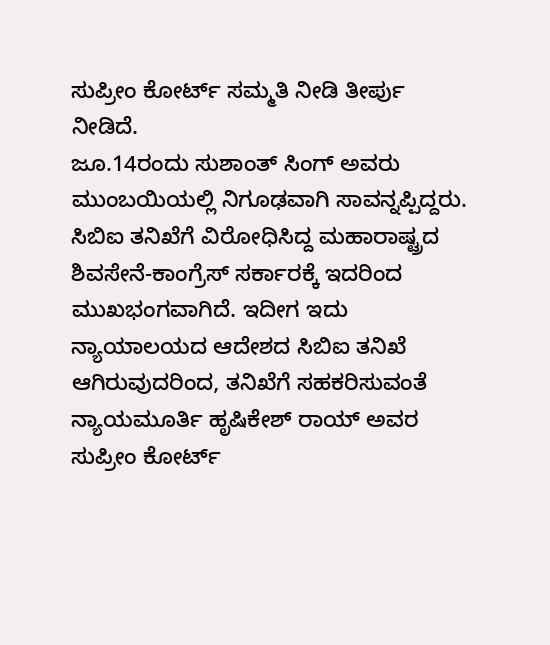ಸುಪ್ರೀಂ ಕೋರ್ಟ್ ಸಮ್ಮತಿ ನೀಡಿ ತೀರ್ಪು ನೀಡಿದೆ.
ಜೂ.14ರಂದು ಸುಶಾಂತ್ ಸಿಂಗ್ ಅವರು ಮುಂಬಯಿಯಲ್ಲಿ ನಿಗೂಢವಾಗಿ ಸಾವನ್ನಪ್ಪಿದ್ದರು. ಸಿಬಿಐ ತನಿಖೆಗೆ ವಿರೋಧಿಸಿದ್ದ ಮಹಾರಾಷ್ಟ್ರದ ಶಿವಸೇನೆ-ಕಾಂಗ್ರೆಸ್ ಸರ್ಕಾರಕ್ಕೆ ಇದರಿಂದ ಮುಖಭಂಗವಾಗಿದೆ. ಇದೀಗ ಇದು ನ್ಯಾಯಾಲಯದ ಆದೇಶದ ಸಿಬಿಐ ತನಿಖೆ ಆಗಿರುವುದರಿಂದ, ತನಿಖೆಗೆ ಸಹಕರಿಸುವಂತೆ ನ್ಯಾಯಮೂರ್ತಿ ಹೃಷಿಕೇಶ್ ರಾಯ್ ಅವರ ಸುಪ್ರೀಂ ಕೋರ್ಟ್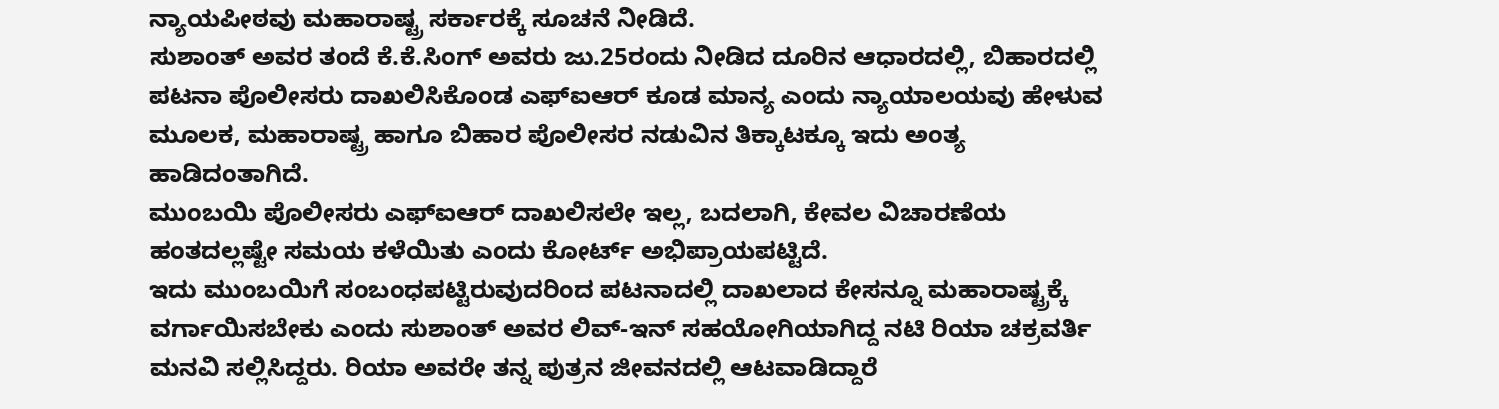ನ್ಯಾಯಪೀಠವು ಮಹಾರಾಷ್ಟ್ರ ಸರ್ಕಾರಕ್ಕೆ ಸೂಚನೆ ನೀಡಿದೆ.
ಸುಶಾಂತ್ ಅವರ ತಂದೆ ಕೆ.ಕೆ.ಸಿಂಗ್ ಅವರು ಜು.25ರಂದು ನೀಡಿದ ದೂರಿನ ಆಧಾರದಲ್ಲಿ, ಬಿಹಾರದಲ್ಲಿ ಪಟನಾ ಪೊಲೀಸರು ದಾಖಲಿಸಿಕೊಂಡ ಎಫ್ಐಆರ್ ಕೂಡ ಮಾನ್ಯ ಎಂದು ನ್ಯಾಯಾಲಯವು ಹೇಳುವ ಮೂಲಕ, ಮಹಾರಾಷ್ಟ್ರ ಹಾಗೂ ಬಿಹಾರ ಪೊಲೀಸರ ನಡುವಿನ ತಿಕ್ಕಾಟಕ್ಕೂ ಇದು ಅಂತ್ಯ ಹಾಡಿದಂತಾಗಿದೆ.
ಮುಂಬಯಿ ಪೊಲೀಸರು ಎಫ್ಐಆರ್ ದಾಖಲಿಸಲೇ ಇಲ್ಲ, ಬದಲಾಗಿ, ಕೇವಲ ವಿಚಾರಣೆಯ ಹಂತದಲ್ಲಷ್ಟೇ ಸಮಯ ಕಳೆಯಿತು ಎಂದು ಕೋರ್ಟ್ ಅಭಿಪ್ರಾಯಪಟ್ಟಿದೆ.
ಇದು ಮುಂಬಯಿಗೆ ಸಂಬಂಧಪಟ್ಟಿರುವುದರಿಂದ ಪಟನಾದಲ್ಲಿ ದಾಖಲಾದ ಕೇಸನ್ನೂ ಮಹಾರಾಷ್ಟ್ರಕ್ಕೆ ವರ್ಗಾಯಿಸಬೇಕು ಎಂದು ಸುಶಾಂತ್ ಅವರ ಲಿವ್-ಇನ್ ಸಹಯೋಗಿಯಾಗಿದ್ದ ನಟಿ ರಿಯಾ ಚಕ್ರವರ್ತಿ ಮನವಿ ಸಲ್ಲಿಸಿದ್ದರು. ರಿಯಾ ಅವರೇ ತನ್ನ ಪುತ್ರನ ಜೀವನದಲ್ಲಿ ಆಟವಾಡಿದ್ದಾರೆ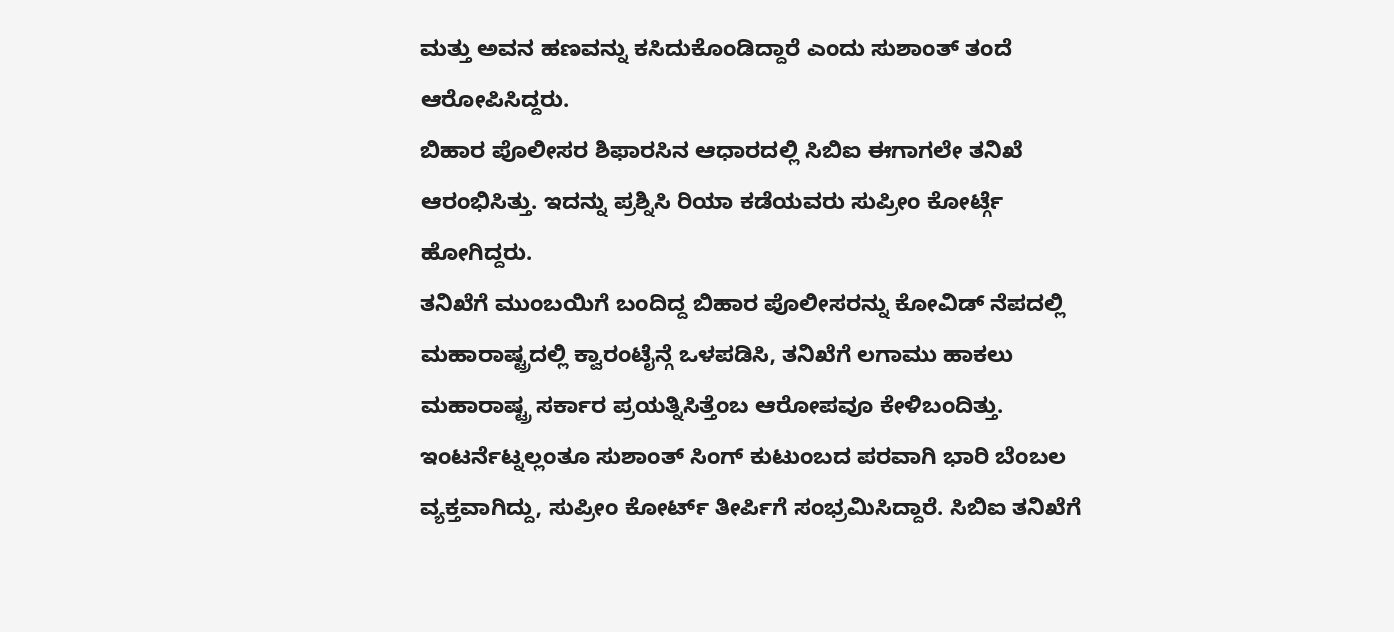ಮತ್ತು ಅವನ ಹಣವನ್ನು ಕಸಿದುಕೊಂಡಿದ್ದಾರೆ ಎಂದು ಸುಶಾಂತ್ ತಂದೆ ಆರೋಪಿಸಿದ್ದರು.
ಬಿಹಾರ ಪೊಲೀಸರ ಶಿಫಾರಸಿನ ಆಧಾರದಲ್ಲಿ ಸಿಬಿಐ ಈಗಾಗಲೇ ತನಿಖೆ ಆರಂಭಿಸಿತ್ತು. ಇದನ್ನು ಪ್ರಶ್ನಿಸಿ ರಿಯಾ ಕಡೆಯವರು ಸುಪ್ರೀಂ ಕೋರ್ಟ್ಗೆ ಹೋಗಿದ್ದರು.
ತನಿಖೆಗೆ ಮುಂಬಯಿಗೆ ಬಂದಿದ್ದ ಬಿಹಾರ ಪೊಲೀಸರನ್ನು ಕೋವಿಡ್ ನೆಪದಲ್ಲಿ ಮಹಾರಾಷ್ಟ್ರದಲ್ಲಿ ಕ್ವಾರಂಟೈನ್ಗೆ ಒಳಪಡಿಸಿ, ತನಿಖೆಗೆ ಲಗಾಮು ಹಾಕಲು ಮಹಾರಾಷ್ಟ್ರ ಸರ್ಕಾರ ಪ್ರಯತ್ನಿಸಿತ್ತೆಂಬ ಆರೋಪವೂ ಕೇಳಿಬಂದಿತ್ತು.
ಇಂಟರ್ನೆಟ್ನಲ್ಲಂತೂ ಸುಶಾಂತ್ ಸಿಂಗ್ ಕುಟುಂಬದ ಪರವಾಗಿ ಭಾರಿ ಬೆಂಬಲ ವ್ಯಕ್ತವಾಗಿದ್ದು, ಸುಪ್ರೀಂ ಕೋರ್ಟ್ ತೀರ್ಪಿಗೆ ಸಂಭ್ರಮಿಸಿದ್ದಾರೆ. ಸಿಬಿಐ ತನಿಖೆಗೆ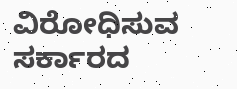ವಿರೋಧಿಸುವ ಸರ್ಕಾರದ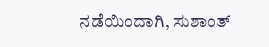ನಡೆಯಿಂದಾಗಿ, ಸುಶಾಂತ್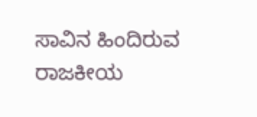ಸಾವಿನ ಹಿಂದಿರುವ ರಾಜಕೀಯ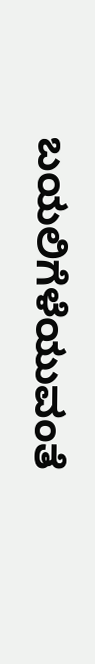ಬಯಲಿಗೆಳೆಯುವಂತೆ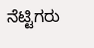ನೆಟ್ಟಿಗರು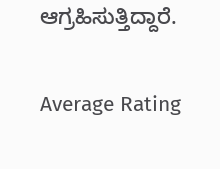ಆಗ್ರಹಿಸುತ್ತಿದ್ದಾರೆ.

Average Rating